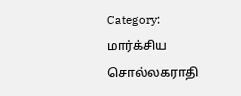Category: மார்க்சிய சொல்லகராதி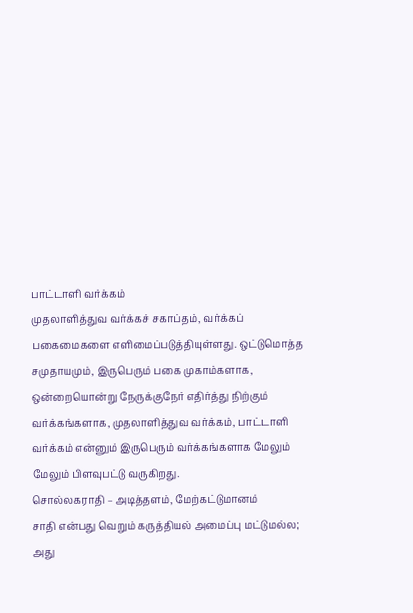பாட்டாளி வர்க்கம்
முதலாளித்துவ வர்க்கச் சகாப்தம், வர்க்கப் பகைமைகளை எளிமைப்படுத்தியுள்ளது. ஒட்டுமொத்த சமுதாயமும், இருபெரும் பகை முகாம்களாக, ஒன்றையொன்று நேருக்குநேர் எதிர்த்து நிற்கும் வர்க்கங்களாக, முதலாளித்துவ வர்க்கம், பாட்டாளி வர்க்கம் என்னும் இருபெரும் வர்க்கங்களாக மேலும் மேலும் பிளவுபட்டு வருகிறது.
சொல்லகராதி – அடித்தளம், மேற்கட்டுமானம்
சாதி என்பது வெறும் கருத்தியல் அமைப்பு மட்டுமல்ல; அது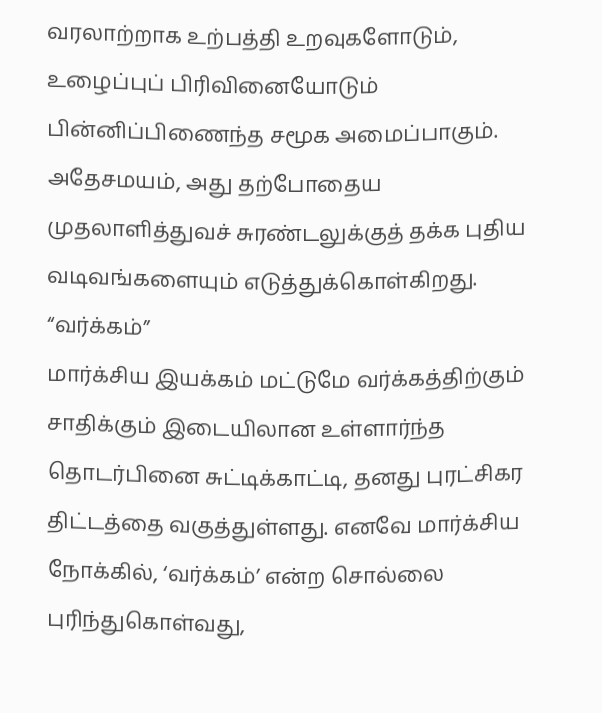வரலாற்றாக உற்பத்தி உறவுகளோடும், உழைப்புப் பிரிவினையோடும் பின்னிப்பிணைந்த சமூக அமைப்பாகும். அதேசமயம், அது தற்போதைய முதலாளித்துவச் சுரண்டலுக்குத் தக்க புதிய வடிவங்களையும் எடுத்துக்கொள்கிறது.
“வர்க்கம்”
மார்க்சிய இயக்கம் மட்டுமே வர்க்கத்திற்கும் சாதிக்கும் இடையிலான உள்ளார்ந்த தொடர்பினை சுட்டிக்காட்டி, தனது புரட்சிகர திட்டத்தை வகுத்துள்ளது. எனவே மார்க்சிய நோக்கில், ‘வர்க்கம்’ என்ற சொல்லை புரிந்துகொள்வது,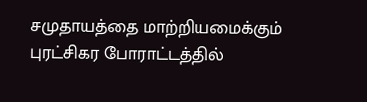சமுதாயத்தை மாற்றியமைக்கும் புரட்சிகர போராட்டத்தில்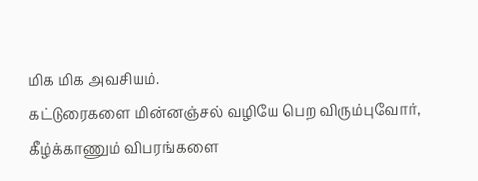மிக மிக அவசியம்.
கட்டுரைகளை மின்னஞ்சல் வழியே பெற விரும்புவோர், கீழ்க்காணும் விபரங்களை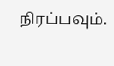நிரப்பவும்.